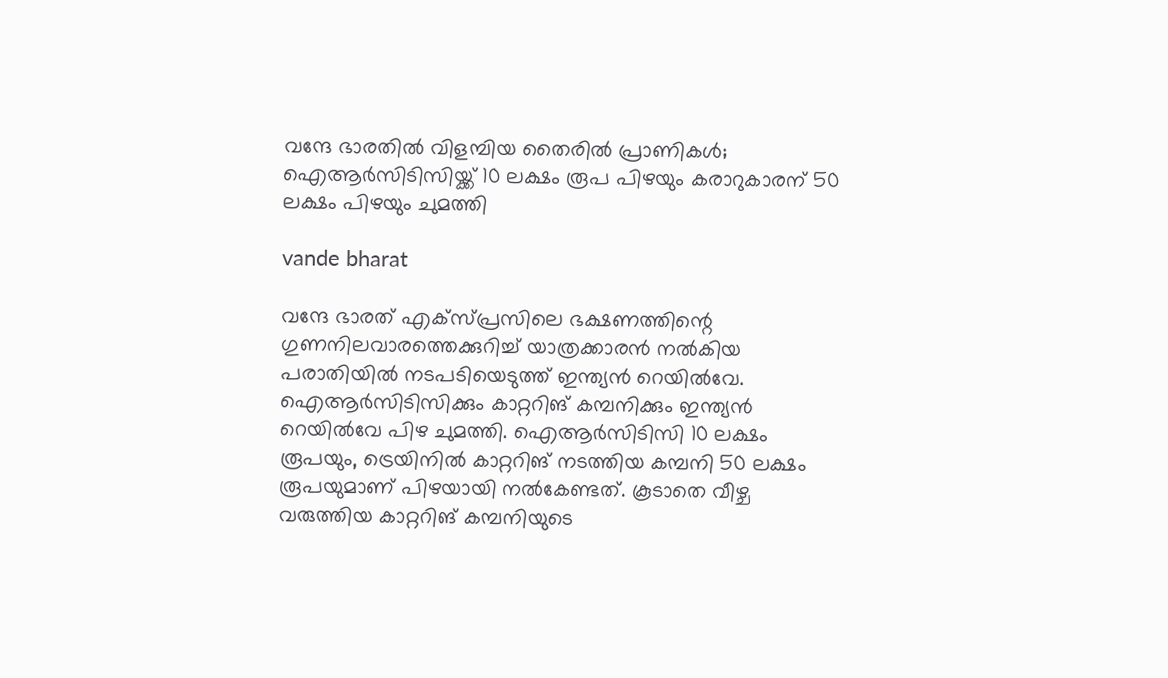വന്ദേ ഭാരതിൽ വിളമ്പിയ തൈരിൽ പ്രാണികൾ; ഐആർസിടിസിയ്ക്ക് 10 ലക്ഷം രൂപ പിഴയും കരാറുകാരന് 50 ലക്ഷം പിഴയും ചുമത്തി

vande bharat

വന്ദേ ഭാരത് എക്സ്പ്രസിലെ ഭക്ഷണത്തിന്റെ ഗുണനിലവാരത്തെക്കുറിച്ച് യാത്രക്കാരൻ നൽകിയ പരാതിയിൽ നടപടിയെടുത്ത് ഇന്ത്യൻ റെയിൽവേ. ഐആർസിടിസിക്കും കാറ്ററിങ് കമ്പനിക്കും ഇന്ത്യൻ റെയിൽവേ പിഴ ചുമത്തി. ഐആർസിടിസി 10 ലക്ഷം രൂപയും, ട്രെയിനിൽ കാറ്ററിങ് നടത്തിയ കമ്പനി 50 ലക്ഷം രൂപയുമാണ് പിഴയായി നൽകേണ്ടത്. കൂടാതെ വീഴ്ച വരുത്തിയ കാറ്ററിങ് കമ്പനിയുടെ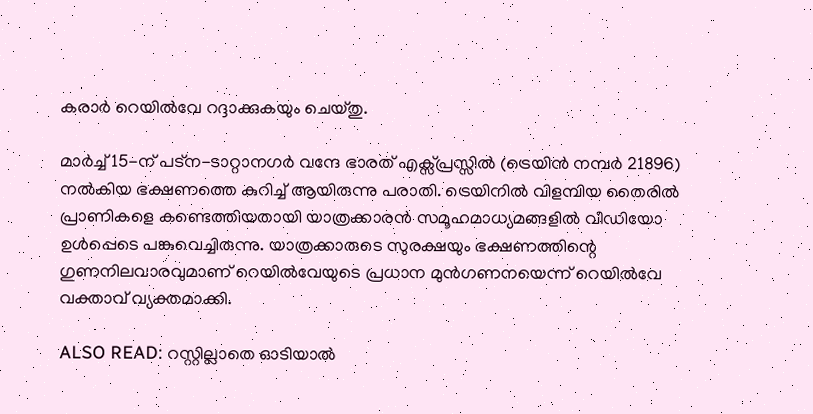കരാർ റെയിൽവേ റദ്ദാക്കുകയും ചെയ്തു.

മാർച്ച് 15-ന് പട്ന-ടാറ്റാനഗർ വന്ദേ ഭാരത് എക്സ്പ്രസ്സിൽ (ട്രെയിൻ നമ്പർ 21896) നൽകിയ ഭക്ഷണത്തെ കുറിച്ച് ആയിരുന്നു പരാതി. ട്രെയിനിൽ വിളമ്പിയ തൈരിൽ പ്രാണികളെ കണ്ടെത്തിയതായി യാത്രക്കാരൻ സമൂഹമാധ്യമങ്ങളിൽ വീഡിയോ ഉൾപ്പെടെ പങ്കുവെച്ചിരുന്നു. യാത്രക്കാരുടെ സുരക്ഷയും ഭക്ഷണത്തിന്റെ ഗുണനിലവാരവുമാണ് റെയിൽവേയുടെ പ്രധാന മുൻഗണനയെന്ന് റെയിൽവേ വക്താവ് വ്യക്തമാക്കി.

ALSO READ: റസ്റ്റില്ലാതെ ഓടിയാൽ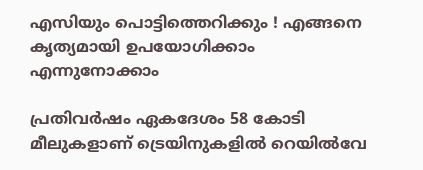എസിയും പൊട്ടിത്തെറിക്കും ! എങ്ങനെ കൃത്യമായി ഉപയോഗിക്കാം എന്നുനോക്കാം

പ്രതിവർഷം ഏകദേശം 58 കോടി മീലുകളാണ് ട്രെയിനുകളിൽ റെയിൽവേ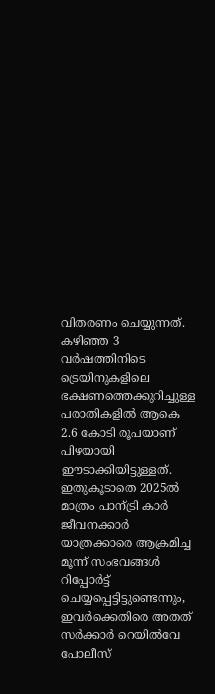വിതരണം ചെയ്യുന്നത്. കഴിഞ്ഞ 3 വർഷത്തിനിടെ ട്രെയിനുകളിലെ ഭക്ഷണത്തെക്കുറിച്ചുള്ള പരാതികളിൽ ആകെ 2.6 കോടി രൂപയാണ് പിഴയായി ഈടാക്കിയിട്ടുള്ളത്. ഇതുകൂടാതെ 2025ൽ മാത്രം പാന്ട്രി കാർ ജീവനക്കാർ യാത്രക്കാരെ ആക്രമിച്ച മൂന്ന് സംഭവങ്ങൾ റിപ്പോർട്ട് ചെയ്യപ്പെട്ടിട്ടുണ്ടെന്നും, ഇവർക്കെതിരെ അതത് സർക്കാർ റെയിൽവേ പോലീസ്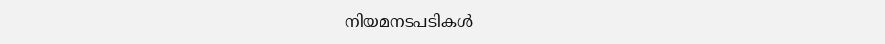നിയമനടപടികൾ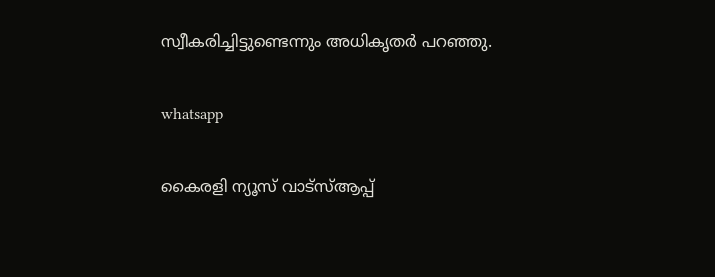സ്വീകരിച്ചിട്ടുണ്ടെന്നും അധികൃതർ പറഞ്ഞു.

whatsapp

കൈരളി ന്യൂസ് വാട്‌സ്ആപ്പ്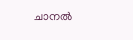ചാനല്‍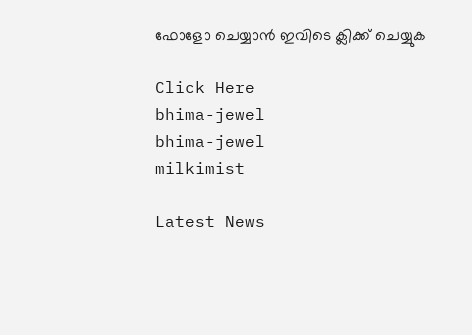ഫോളോ ചെയ്യാന്‍ ഇവിടെ ക്ലിക്ക് ചെയ്യുക

Click Here
bhima-jewel
bhima-jewel
milkimist

Latest News